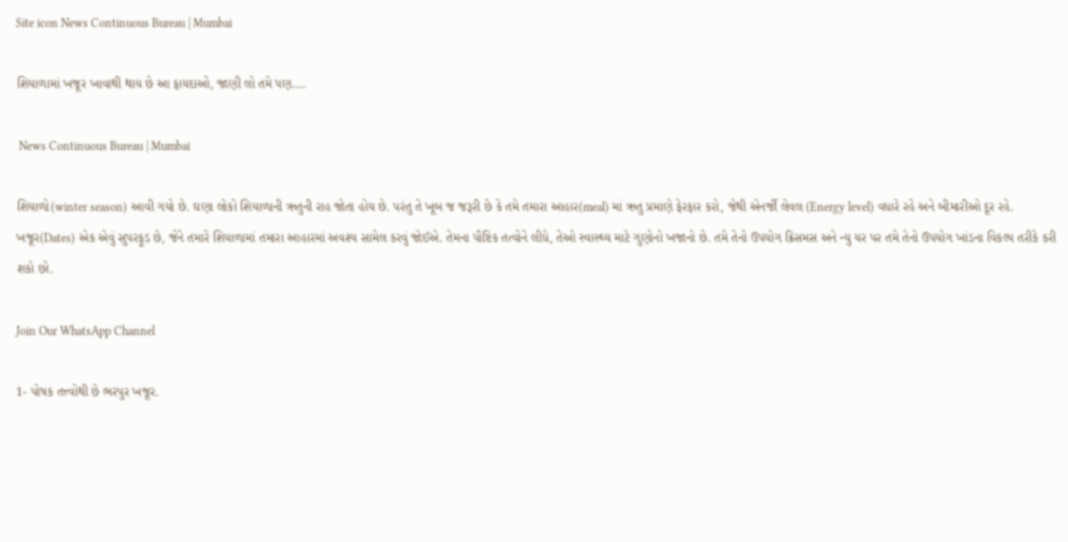Site icon News Continuous Bureau | Mumbai

શિયાળામાં ખજૂર ખાવાથી થાય છે આ ફાયદાઓ, જાણી લો તમે પણ….

 News Continuous Bureau | Mumbai

શિયાળો(winter season) આવી ગયો છે. ઘણા લોકો શિયાળાની ઋતુની રાહ જોતા હોય છે. પરંતુ તે ખૂબ જ જરૂરી છે કે તમે તમારા આહાર(meal) માં ઋતુ પ્રમાણે ફેરફાર કરો, જેથી એનર્જી લેવલ (Energy level) વધારે રહે અને બીમારીઓ દૂર રહે. ખજૂર(Dates) એક એવું સુપરફૂડ છે, જેને તમારે શિયાળામાં તમારા આહારમાં અવશ્ય સામેલ કરવું જોઈએ. તેમના પૌષ્ટિક તત્વોને લીધે, તેઓ સ્વાસ્થ્ય માટે ગુણોનો ખજાનો છે. તમે તેનો ઉપયોગ ક્રિસમસ અને ન્યુ યર પર તમે તેનો ઉપયોગ ખાંડના વિકલ્પ તરીકે કરી શકો છો.

Join Our WhatsApp Channel

1- પોષક તત્ત્વોથી છે ભરપુર ખજૂર.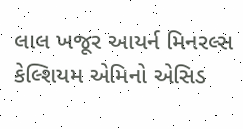લાલ ખજૂર આયર્ન મિનરલ્સ કેલ્શિયમ એમિનો એસિડ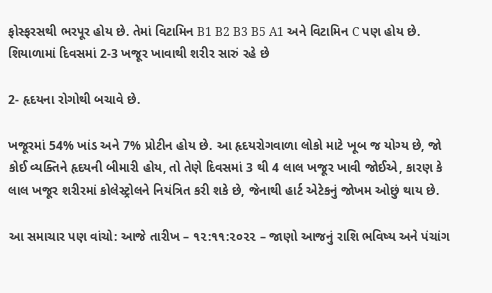ફોસ્ફરસથી ભરપૂર હોય છે. તેમાં વિટામિન B1 B2 B3 B5 A1 અને વિટામિન C પણ હોય છે. શિયાળામાં દિવસમાં 2-3 ખજૂર ખાવાથી શરીર સારું રહે છે

2- હૃદયના રોગોથી બચાવે છે.

ખજૂરમાં 54% ખાંડ અને 7% પ્રોટીન હોય છે. આ હૃદયરોગવાળા લોકો માટે ખૂબ જ યોગ્ય છે, જો કોઈ વ્યક્તિને હૃદયની બીમારી હોય, તો તેણે દિવસમાં 3 થી 4 લાલ ખજૂર ખાવી જોઈએ, કારણ કે લાલ ખજૂર શરીરમાં કોલેસ્ટ્રોલને નિયંત્રિત કરી શકે છે, જેનાથી હાર્ટ એટેકનું જોખમ ઓછું થાય છે.

આ સમાચાર પણ વાંચો: આજે તારીખ – ૧૨:૧૧:૨૦૨૨ – જાણો આજનું રાશિ ભવિષ્ય અને પંચાંગ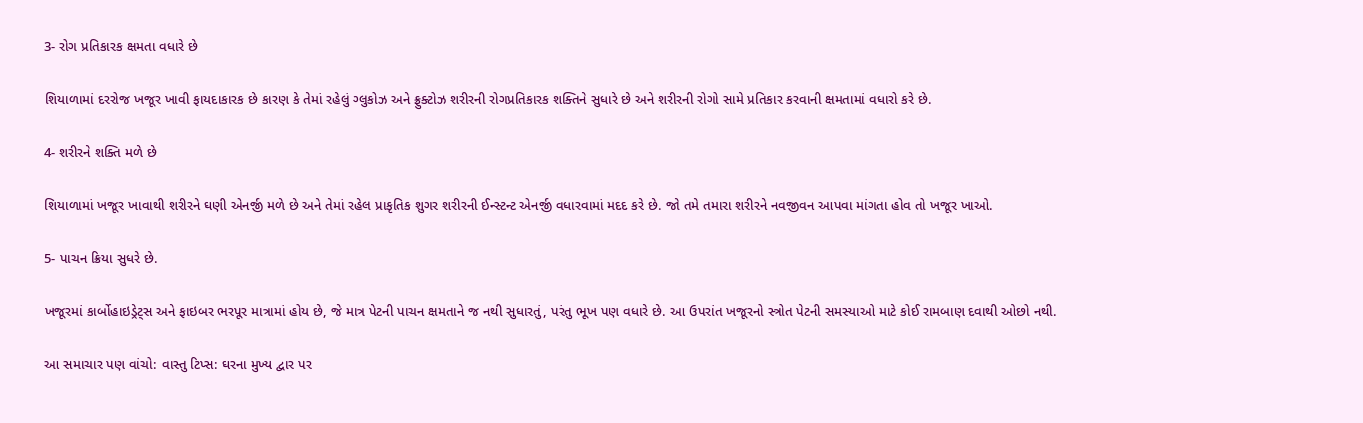3- રોગ પ્રતિકારક ક્ષમતા વધારે છે

શિયાળામાં દરરોજ ખજૂર ખાવી ફાયદાકારક છે કારણ કે તેમાં રહેલું ગ્લુકોઝ અને ફ્રુક્ટોઝ શરીરની રોગપ્રતિકારક શક્તિને સુધારે છે અને શરીરની રોગો સામે પ્રતિકાર કરવાની ક્ષમતામાં વધારો કરે છે.

4- શરીરને શક્તિ મળે છે

શિયાળામાં ખજૂર ખાવાથી શરીરને ઘણી એનર્જી મળે છે અને તેમાં રહેલ પ્રાકૃતિક શુગર શરીરની ઈન્સ્ટન્ટ એનર્જી વધારવામાં મદદ કરે છે. જો તમે તમારા શરીરને નવજીવન આપવા માંગતા હોવ તો ખજૂર ખાઓ.

5- પાચન ક્રિયા સુધરે છે.

ખજૂરમાં કાર્બોહાઇડ્રેટ્સ અને ફાઇબર ભરપૂર માત્રામાં હોય છે, જે માત્ર પેટની પાચન ક્ષમતાને જ નથી સુધારતું, પરંતુ ભૂખ પણ વધારે છે. આ ઉપરાંત ખજૂરનો સ્ત્રોત પેટની સમસ્યાઓ માટે કોઈ રામબાણ દવાથી ઓછો નથી.

આ સમાચાર પણ વાંચો: વાસ્તુ ટિપ્સ: ઘરના મુખ્ય દ્વાર પર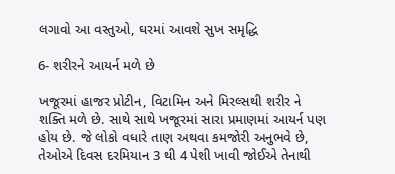લગાવો આ વસ્તુઓ, ઘરમાં આવશે સુખ સમૃદ્ધિ

6- શરીરને આયર્ન મળે છે

ખજૂરમાં હાજર પ્રોટીન, વિટામિન અને મિરલ્સથી શરીર ને શક્તિ મળે છે. સાથે સાથે ખજૂરમાં સારા પ્રમાણમાં આયર્ન પણ હોય છે. જે લોકો વધારે તાણ અથવા કમજોરી અનુભવે છે, તેઓએ દિવસ દરમિયાન 3 થી 4 પેશી ખાવી જોઈએ તેનાથી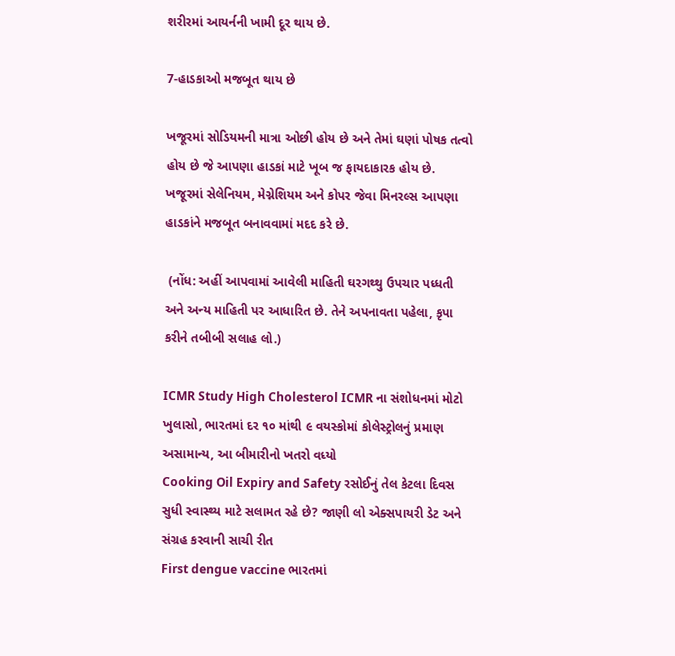શરીરમાં આયર્નની ખામી દૂર થાય છે.

7-હાડકાઓ મજબૂત થાય છે

ખજૂરમાં સોડિયમની માત્રા ઓછી હોય છે અને તેમાં ઘણાં પોષક તત્વો હોય છે જે આપણા હાડકાં માટે ખૂબ જ ફાયદાકારક હોય છે. ખજૂરમાં સેલેનિયમ, મેગ્નેશિયમ અને કોપર જેવા મિનરલ્સ આપણા હાડકાંને મજબૂત બનાવવામાં મદદ કરે છે.

 (નોંધ: અહીં આપવામાં આવેલી માહિતી ઘરગથ્થુ ઉપચાર પધ્ધતી અને અન્ય માહિતી પર આધારિત છે. તેને અપનાવતા પહેલા, કૃપા કરીને તબીબી સલાહ લો.)

ICMR Study High Cholesterol ICMR ના સંશોધનમાં મોટો ખુલાસો, ભારતમાં દર ૧૦ માંથી ૯ વયસ્કોમાં કોલેસ્ટ્રોલનું પ્રમાણ અસામાન્ય, આ બીમારીનો ખતરો વધ્યો
Cooking Oil Expiry and Safety રસોઈનું તેલ કેટલા દિવસ સુધી સ્વાસ્થ્ય માટે સલામત રહે છે? જાણી લો એક્સપાયરી ડેટ અને સંગ્રહ કરવાની સાચી રીત
First dengue vaccine ભારતમાં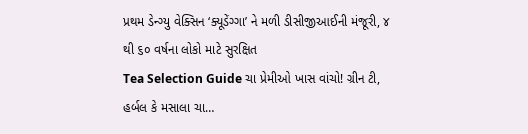પ્રથમ ડેન્ગ્યુ વેક્સિન ‘ક્યૂડેંગ્ગા’ ને મળી ડીસીજીઆઈની મંજૂરી, ૪ થી ૬૦ વર્ષના લોકો માટે સુરક્ષિત
Tea Selection Guide ચા પ્રેમીઓ ખાસ વાંચો! ગ્રીન ટી, હર્બલ કે મસાલા ચા…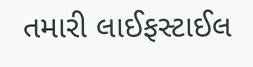તમારી લાઈફસ્ટાઈલ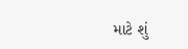માટે શું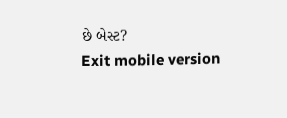છે બેસ્ટ?
Exit mobile version